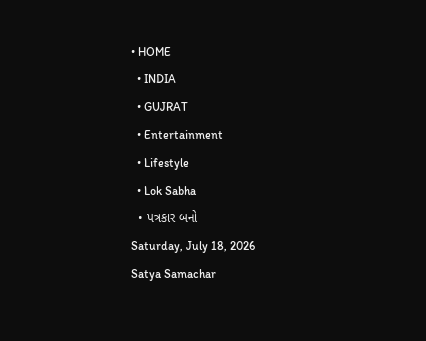• HOME
  • INDIA
  • GUJRAT
  • Entertainment
  • Lifestyle
  • Lok Sabha
  • પત્રકાર બનો
Saturday, July 18, 2026
Satya Samachar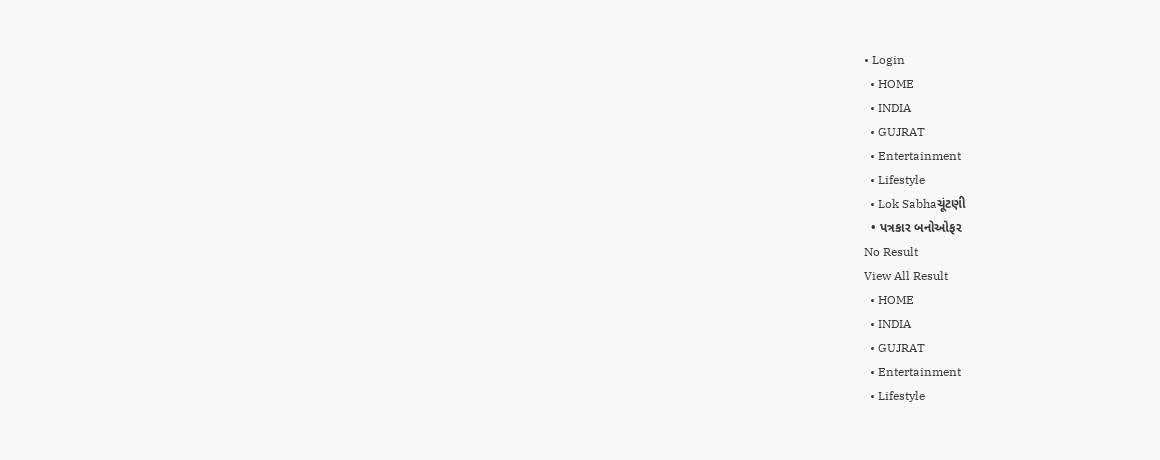• Login
  • HOME
  • INDIA
  • GUJRAT
  • Entertainment
  • Lifestyle
  • Lok Sabhaચૂંટણી
  • પત્રકાર બનોઓફર
No Result
View All Result
  • HOME
  • INDIA
  • GUJRAT
  • Entertainment
  • Lifestyle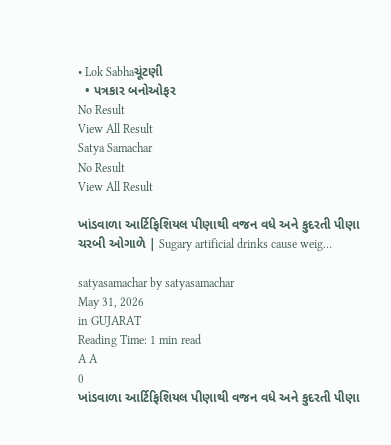• Lok Sabhaચૂંટણી
  • પત્રકાર બનોઓફર
No Result
View All Result
Satya Samachar
No Result
View All Result

ખાંડવાળા આર્ટિફિશિયલ પીણાથી વજન વધે અને કુદરતી પીણા ચરબી ઓગાળે | Sugary artificial drinks cause weig…

satyasamachar by satyasamachar
May 31, 2026
in GUJARAT
Reading Time: 1 min read
A A
0
ખાંડવાળા આર્ટિફિશિયલ પીણાથી વજન વધે અને કુદરતી પીણા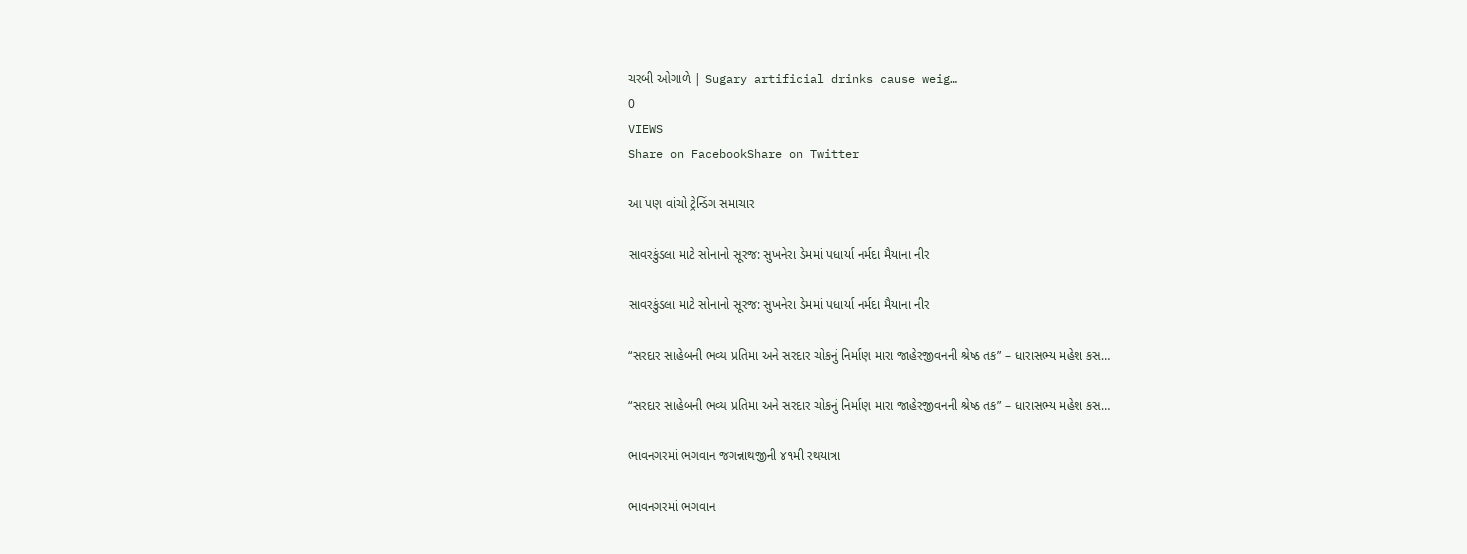ચરબી ઓગાળે | Sugary artificial drinks cause weig…
0
VIEWS
Share on FacebookShare on Twitter

આ પણ વાંચો ટ્રેન્ડિંગ સમાચાર

સાવરકુંડલા માટે સોનાનો સૂરજ: સુખનેરા ડેમમાં પધાર્યા નર્મદા મૈયાના નીર

સાવરકુંડલા માટે સોનાનો સૂરજ: સુખનેરા ડેમમાં પધાર્યા નર્મદા મૈયાના નીર

“સરદાર સાહેબની ભવ્ય પ્રતિમા અને સરદાર ચોકનું નિર્માણ મારા જાહેરજીવનની શ્રેષ્ઠ તક” – ધારાસભ્ય મહેશ કસ…

“સરદાર સાહેબની ભવ્ય પ્રતિમા અને સરદાર ચોકનું નિર્માણ મારા જાહેરજીવનની શ્રેષ્ઠ તક” – ધારાસભ્ય મહેશ કસ…

ભાવનગરમાં ભગવાન જગન્નાથજીની ૪૧મી રથયાત્રા

ભાવનગરમાં ભગવાન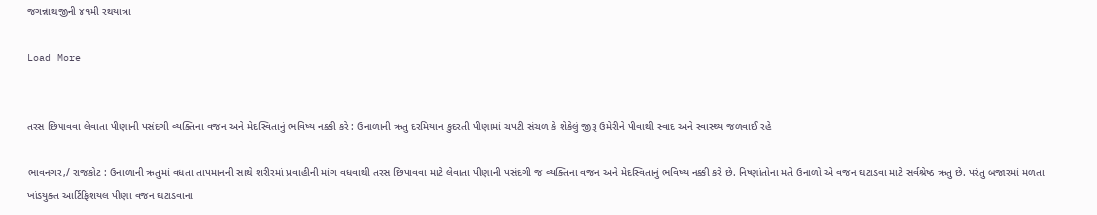જગન્નાથજીની ૪૧મી રથયાત્રા

Load More


તરસ છિ૫ાવવા લેવાતા પીણાની પસંદગી વ્યક્તિના વજન અને મેદસ્વિતાનું ભવિષ્ય નક્કી કરે : ઉનાળાની ઋતુ દરમિયાન કુદરતી પીણામાં ચપટી સંચળ કે શેકેલું જીરૂ ઉમેરીને પીવાથી સ્વાદ અને સ્વાસ્થ્ય જળવાઈ રહે

ભાવનગર,/ રાજકોટ : ઉનાળાની ઋતુમાં વધતા તાપમાનની સાથે શરીરમાં પ્રવાહીની માંગ વધવાથી તરસ છિપાવવા માટે લેવાતા પીણાની પસંદગી જ વ્યક્તિના વજન અને મેદસ્વિતાનું ભવિષ્ય નક્કી કરે છે. નિષ્ણાંતોના મતે ઉનાળો એ વજન ઘટાડવા માટે સર્વશ્રેષ્ઠ ઋતુ છે. પરંતુ બજારમાં મળતા ખાંડયુક્ત આર્ટિફિશયલ પીણા વજન ઘટાડવાના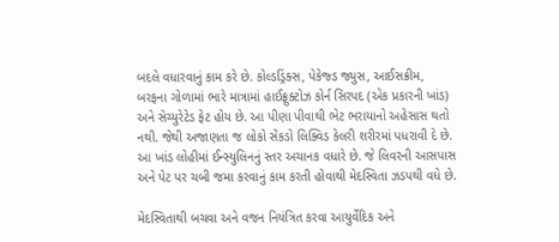બદલે વધારવાનું કામ કરે છે. કોલ્ડડ્રિંક્સ, પેકેજ્ડ જ્યુસ, આઈસક્રીમ, બરફના ગોળામાં ભારે માત્રામાં હાઈફ્રુક્ટોઝ કોર્ન સિરપદ (એક પ્રકારની ખાંડ) અને સેચ્યુરેટેડ ફેટ હોય છે. આ પીણા પીવાથી ભેટ ભરાયાનો અહેસાસ થતો નથી. જેથી અજાણતા જ લોકો સેંકડો લિક્વિડ કેલરી શરીરમાં પધરાવી દે છે. આ ખાંડ લોહીમાં ઈન્સ્યુલિનનું સ્તર અચાનક વધારે છે. જે લિવરની આસપાસ અને પેટ પર ચબી જમા કરવાનું કામ કરતી હોવાથી મેદસ્વિતા ઝડપથી વધે છે.

મેદસ્વિતાથી બચવા અને વજન નિયંત્રિત કરવા આયુર્વેદિક અને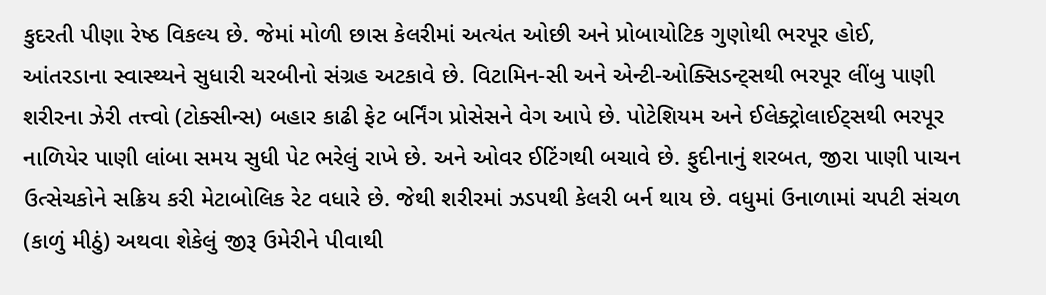કુદરતી પીણા રેષ્ઠ વિકલ્ય છે. જેમાં મોળી છાસ કેલરીમાં અત્યંત ઓછી અને પ્રોબાયોટિક ગુણોથી ભરપૂર હોઈ, આંતરડાના સ્વાસ્થ્યને સુધારી ચરબીનો સંગ્રહ અટકાવે છે. વિટામિન-સી અને એન્ટી-ઓક્સિડન્ટ્સથી ભરપૂર લીંબુ પાણી શરીરના ઝેરી તત્ત્વો (ટોક્સીન્સ) બહાર કાઢી ફેટ બર્નિંગ પ્રોસેસને વેગ આપે છે. પોટેશિયમ અને ઈલેક્ટ્રોલાઈટ્સથી ભરપૂર નાળિયેર પાણી લાંબા સમય સુધી પેટ ભરેલું રાખે છે. અને ઓવર ઈટિંગથી બચાવે છે. ફુદીનાનું શરબત, જીરા પાણી પાચન ઉત્સેચકોને સક્રિય કરી મેટાબોલિક રેટ વધારે છે. જેથી શરીરમાં ઝડપથી કેલરી બર્ન થાય છે. વધુમાં ઉનાળામાં ચપટી સંચળ (કાળું મીઠું) અથવા શેકેલું જીરૂ ઉમેરીને પીવાથી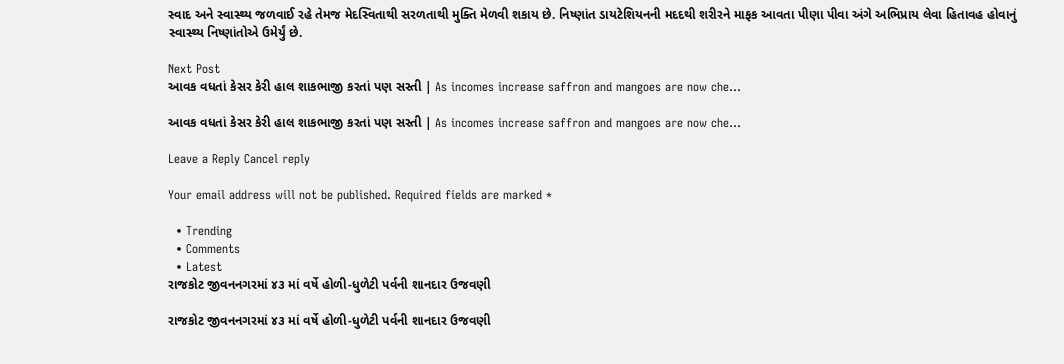સ્વાદ અને સ્વાસ્થ્ય જળવાઈ રહે તેમજ મેદસ્વિતાથી સરળતાથી મુક્તિ મેળવી શકાય છે. નિષ્ણાંત ડાયટેશિયનની મદદથી શરીરને માફક આવતા પીણા પીવા અંગે અભિપ્રાય લેવા હિતાવહ હોવાનું સ્વાસ્થ્ય નિષ્ણાંતોએ ઉમેર્યું છે.

Next Post
આવક વધતાં કેસર કેરી હાલ શાકભાજી કરતાં પણ સસ્તી | As incomes increase saffron and mangoes are now che…

આવક વધતાં કેસર કેરી હાલ શાકભાજી કરતાં પણ સસ્તી | As incomes increase saffron and mangoes are now che...

Leave a Reply Cancel reply

Your email address will not be published. Required fields are marked *

  • Trending
  • Comments
  • Latest
રાજકોટ જીવનનગરમાં ૪૩ માં વર્ષે હોળી-ધુળેટી પર્વની શાનદાર ઉજવણી

રાજકોટ જીવનનગરમાં ૪૩ માં વર્ષે હોળી-ધુળેટી પર્વની શાનદાર ઉજવણી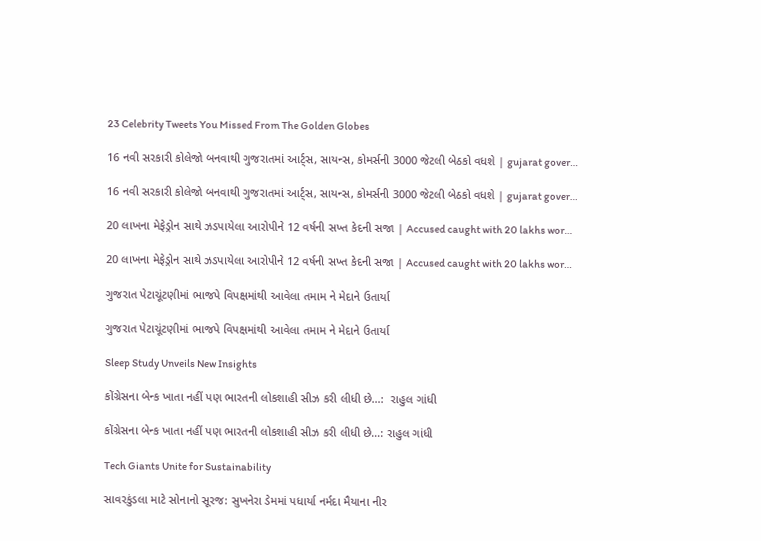23 Celebrity Tweets You Missed From The Golden Globes

16 નવી સરકારી કોલેજો બનવાથી ગુજરાતમાં આર્ટ્સ, સાયન્સ, કોમર્સની 3000 જેટલી બેઠકો વધશે | gujarat gover…

16 નવી સરકારી કોલેજો બનવાથી ગુજરાતમાં આર્ટ્સ, સાયન્સ, કોમર્સની 3000 જેટલી બેઠકો વધશે | gujarat gover…

20 લાખના મેફેડ્રોન સાથે ઝડપાયેલા આરોપીને 12 વર્ષની સખ્ત કેદની સજા | Accused caught with 20 lakhs wor…

20 લાખના મેફેડ્રોન સાથે ઝડપાયેલા આરોપીને 12 વર્ષની સખ્ત કેદની સજા | Accused caught with 20 lakhs wor…

ગુજરાત પેટાચૂંટણીમાં ભાજપે વિપક્ષમાંથી આવેલા તમામ ને મેદાને ઉતાર્યા

ગુજરાત પેટાચૂંટણીમાં ભાજપે વિપક્ષમાંથી આવેલા તમામ ને મેદાને ઉતાર્યા

Sleep Study Unveils New Insights

કોંગ્રેસના બેન્ક ખાતા નહીં પણ ભારતની લોકશાહી સીઝ કરી લીધી છે…:  રાહુલ ગાંધી

કોંગ્રેસના બેન્ક ખાતા નહીં પણ ભારતની લોકશાહી સીઝ કરી લીધી છે…: રાહુલ ગાંધી

Tech Giants Unite for Sustainability

સાવરકુંડલા માટે સોનાનો સૂરજ: સુખનેરા ડેમમાં પધાર્યા નર્મદા મૈયાના નીર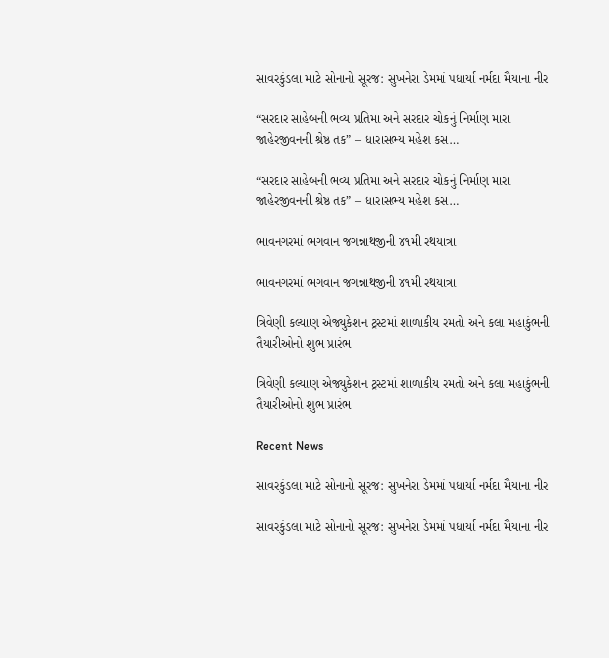સાવરકુંડલા માટે સોનાનો સૂરજ: સુખનેરા ડેમમાં પધાર્યા નર્મદા મૈયાના નીર

“સરદાર સાહેબની ભવ્ય પ્રતિમા અને સરદાર ચોકનું નિર્માણ મારા જાહેરજીવનની શ્રેષ્ઠ તક” – ધારાસભ્ય મહેશ કસ…

“સરદાર સાહેબની ભવ્ય પ્રતિમા અને સરદાર ચોકનું નિર્માણ મારા જાહેરજીવનની શ્રેષ્ઠ તક” – ધારાસભ્ય મહેશ કસ…

ભાવનગરમાં ભગવાન જગન્નાથજીની ૪૧મી રથયાત્રા

ભાવનગરમાં ભગવાન જગન્નાથજીની ૪૧મી રથયાત્રા

ત્રિવેણી કલ્યાણ એજ્યુકેશન ટ્રસ્ટમાં શાળાકીય રમતો અને કલા મહાકુંભની તૈયારીઓનો શુભ પ્રારંભ

ત્રિવેણી કલ્યાણ એજ્યુકેશન ટ્રસ્ટમાં શાળાકીય રમતો અને કલા મહાકુંભની તૈયારીઓનો શુભ પ્રારંભ

Recent News

સાવરકુંડલા માટે સોનાનો સૂરજ: સુખનેરા ડેમમાં પધાર્યા નર્મદા મૈયાના નીર

સાવરકુંડલા માટે સોનાનો સૂરજ: સુખનેરા ડેમમાં પધાર્યા નર્મદા મૈયાના નીર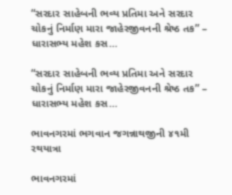“સરદાર સાહેબની ભવ્ય પ્રતિમા અને સરદાર ચોકનું નિર્માણ મારા જાહેરજીવનની શ્રેષ્ઠ તક” – ધારાસભ્ય મહેશ કસ…

“સરદાર સાહેબની ભવ્ય પ્રતિમા અને સરદાર ચોકનું નિર્માણ મારા જાહેરજીવનની શ્રેષ્ઠ તક” – ધારાસભ્ય મહેશ કસ…

ભાવનગરમાં ભગવાન જગન્નાથજીની ૪૧મી રથયાત્રા

ભાવનગરમાં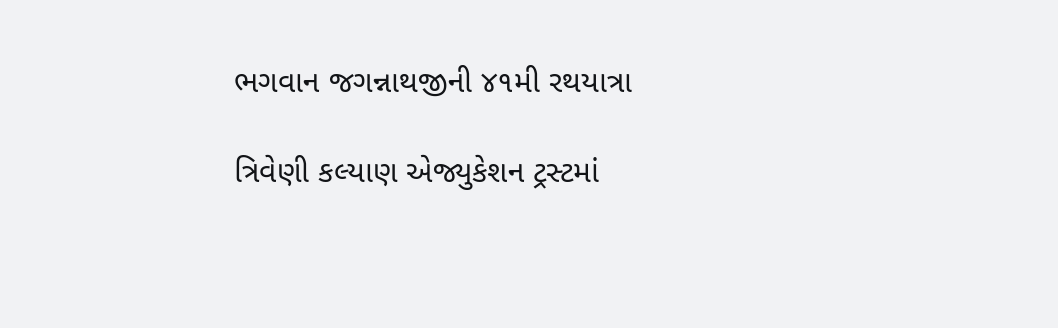ભગવાન જગન્નાથજીની ૪૧મી રથયાત્રા

ત્રિવેણી કલ્યાણ એજ્યુકેશન ટ્રસ્ટમાં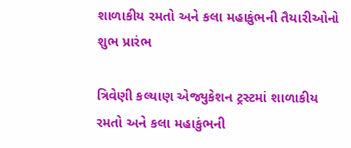શાળાકીય રમતો અને કલા મહાકુંભની તૈયારીઓનો શુભ પ્રારંભ

ત્રિવેણી કલ્યાણ એજ્યુકેશન ટ્રસ્ટમાં શાળાકીય રમતો અને કલા મહાકુંભની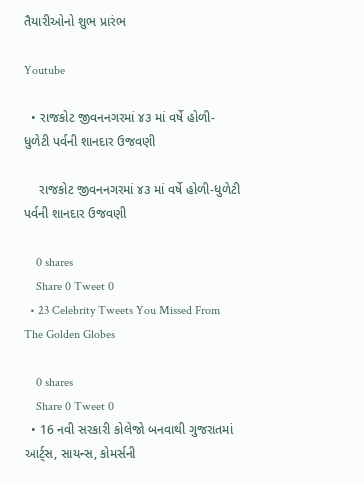તૈયારીઓનો શુભ પ્રારંભ

Youtube

  • રાજકોટ જીવનનગરમાં ૪૩ માં વર્ષે હોળી-ધુળેટી પર્વની શાનદાર ઉજવણી

    રાજકોટ જીવનનગરમાં ૪૩ માં વર્ષે હોળી-ધુળેટી પર્વની શાનદાર ઉજવણી

    0 shares
    Share 0 Tweet 0
  • 23 Celebrity Tweets You Missed From The Golden Globes

    0 shares
    Share 0 Tweet 0
  • 16 નવી સરકારી કોલેજો બનવાથી ગુજરાતમાં આર્ટ્સ, સાયન્સ, કોમર્સની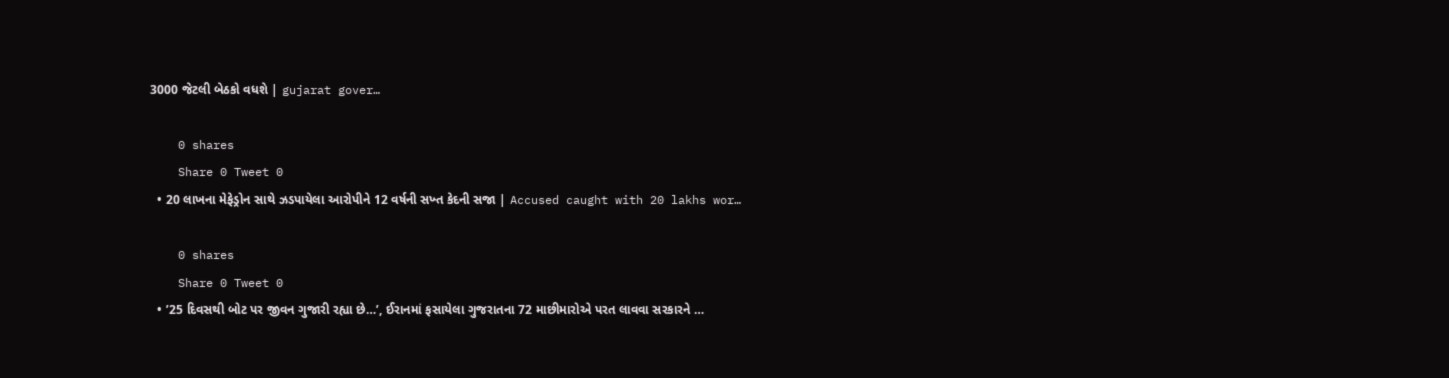3000 જેટલી બેઠકો વધશે | gujarat gover…

    0 shares
    Share 0 Tweet 0
  • 20 લાખના મેફેડ્રોન સાથે ઝડપાયેલા આરોપીને 12 વર્ષની સખ્ત કેદની સજા | Accused caught with 20 lakhs wor…

    0 shares
    Share 0 Tweet 0
  • ’25 દિવસથી બોટ પર જીવન ગુજારી રહ્યા છે…’, ઈરાનમાં ફસાયેલા ગુજરાતના 72 માછીમારોએ પરત લાવવા સરકારને …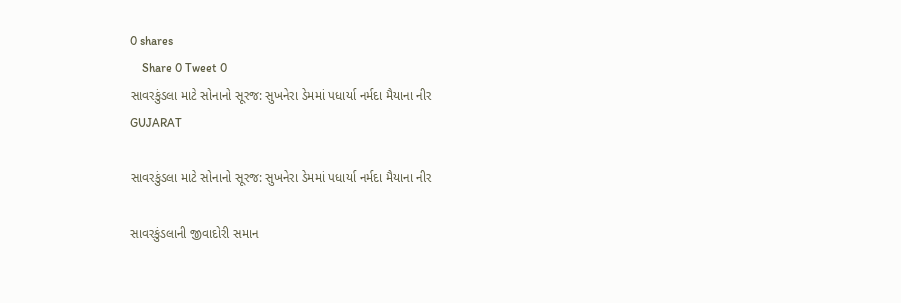0 shares
    Share 0 Tweet 0
સાવરકુંડલા માટે સોનાનો સૂરજ: સુખનેરા ડેમમાં પધાર્યા નર્મદા મૈયાના નીર
GUJARAT

સાવરકુંડલા માટે સોનાનો સૂરજ: સુખનેરા ડેમમાં પધાર્યા નર્મદા મૈયાના નીર

સાવરકુંડલાની જીવાદોરી સમાન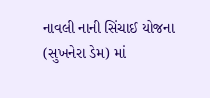નાવલી નાની સિંચાઈ યોજના (સુખનેરા ડેમ) માં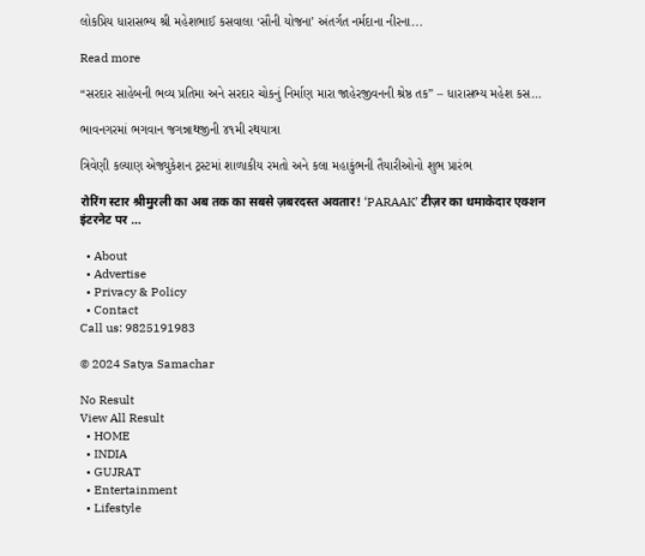લોકપ્રિય ધારાસભ્ય શ્રી મહેશભાઈ કસવાલા ‘સૌની યોજના’ અંતર્ગત નર્મદાના નીરના...

Read more

“સરદાર સાહેબની ભવ્ય પ્રતિમા અને સરદાર ચોકનું નિર્માણ મારા જાહેરજીવનની શ્રેષ્ઠ તક” – ધારાસભ્ય મહેશ કસ…

ભાવનગરમાં ભગવાન જગન્નાથજીની ૪૧મી રથયાત્રા

ત્રિવેણી કલ્યાણ એજ્યુકેશન ટ્રસ્ટમાં શાળાકીય રમતો અને કલા મહાકુંભની તૈયારીઓનો શુભ પ્રારંભ

रोरिंग स्टार श्रीमुरली का अब तक का सबसे ज़बरदस्त अवतार! ‘PARAAK’ टीज़र का धमाकेदार एक्शन इंटरनेट पर …

  • About
  • Advertise
  • Privacy & Policy
  • Contact
Call us: 9825191983

© 2024 Satya Samachar

No Result
View All Result
  • HOME
  • INDIA
  • GUJRAT
  • Entertainment
  • Lifestyle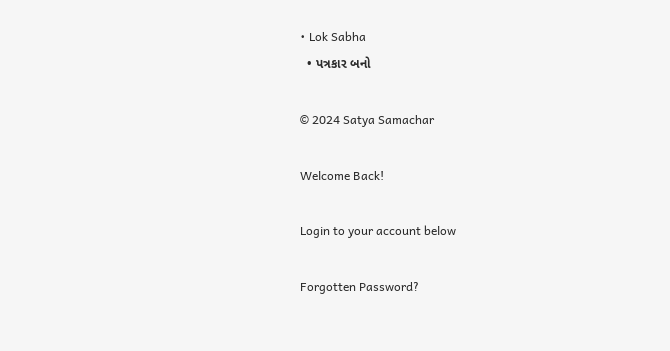• Lok Sabha
  • પત્રકાર બનો

© 2024 Satya Samachar

Welcome Back!

Login to your account below

Forgotten Password?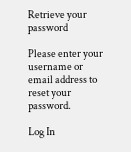Retrieve your password

Please enter your username or email address to reset your password.

Log In